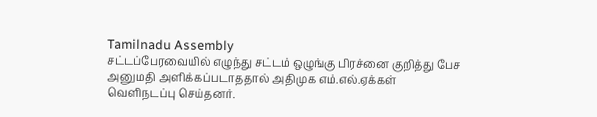Tamilnadu Assembly
சட்டப்பேரவையில் எழுந்து சட்டம் ஒழுங்கு பிரச்னை குறித்து பேச அனுமதி அளிக்கப்படாததால் அதிமுக எம்.எல்.ஏக்கள் வெளிநடப்பு செய்தனர்.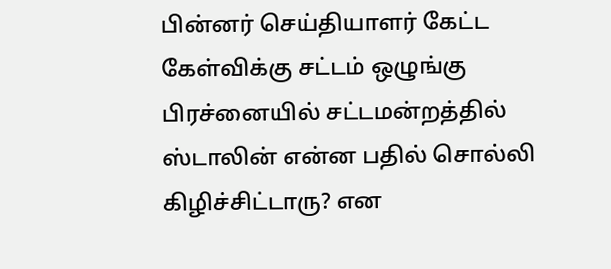பின்னர் செய்தியாளர் கேட்ட கேள்விக்கு சட்டம் ஒழுங்கு பிரச்னையில் சட்டமன்றத்தில் ஸ்டாலின் என்ன பதில் சொல்லி கிழிச்சிட்டாரு? என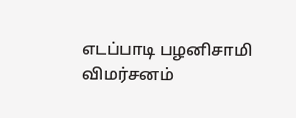எடப்பாடி பழனிசாமி விமர்சனம்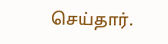செய்தார்.